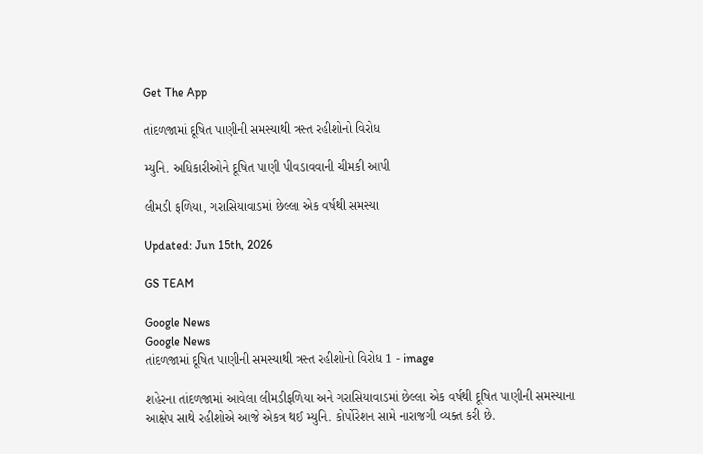Get The App

તાંદળજામાં દૂષિત પાણીની સમસ્યાથી ત્રસ્ત રહીશોનો વિરોધ

મ્યુનિ. અધિકારીઓને દૂષિત પાણી પીવડાવવાની ચીમકી આપી

લીમડી ફળિયા, ગરાસિયાવાડમાં છેલ્લા એક વર્ષથી સમસ્યા

Updated: Jun 15th, 2026

GS TEAM

Google News
Google News
તાંદળજામાં દૂષિત પાણીની સમસ્યાથી ત્રસ્ત રહીશોનો વિરોધ 1 - image

શહેરના તાંદળજામાં આવેલા લીમડીફળિયા અને ગરાસિયાવાડમાં છેલ્લા એક વર્ષથી દૂષિત પાણીની સમસ્યાના આક્ષેપ સાથે રહીશોએ આજે એકત્ર થઈ મ્યુનિ. કોર્પોરેશન સામે નારાજગી વ્યક્ત કરી છે.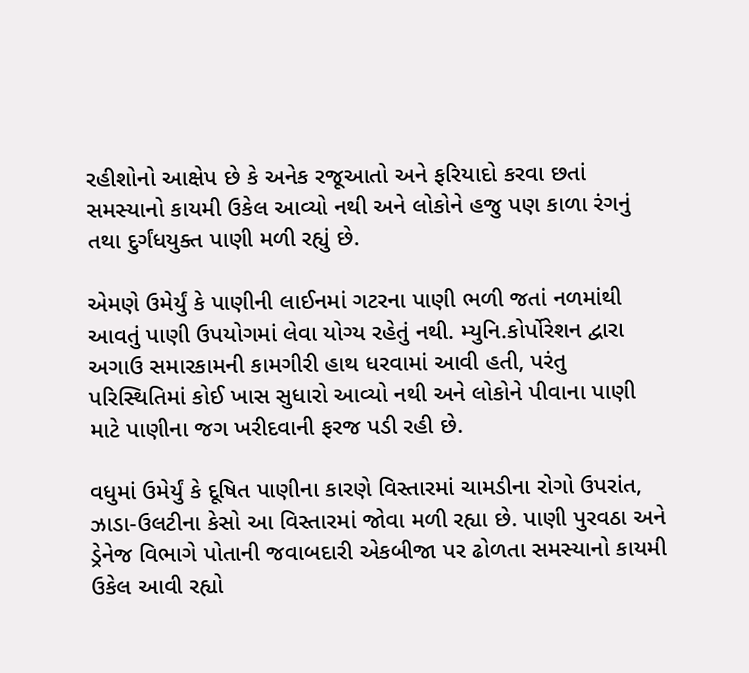રહીશોનો આક્ષેપ છે કે અનેક રજૂઆતો અને ફરિયાદો કરવા છતાં સમસ્યાનો કાયમી ઉકેલ આવ્યો નથી અને લોકોને હજુ પણ કાળા રંગનું તથા દુર્ગંધયુક્ત પાણી મળી રહ્યું છે.

એમણે ઉમેર્યું કે પાણીની લાઈનમાં ગટરના પાણી ભળી જતાં નળમાંથી આવતું પાણી ઉપયોગમાં લેવા યોગ્ય રહેતું નથી. મ્યુનિ.કોર્પોરેશન દ્વારા અગાઉ સમારકામની કામગીરી હાથ ધરવામાં આવી હતી, પરંતુ પરિસ્થિતિમાં કોઈ ખાસ સુધારો આવ્યો નથી અને લોકોને પીવાના પાણી માટે પાણીના જગ ખરીદવાની ફરજ પડી રહી છે.

વધુમાં ઉમેર્યું કે દૂષિત પાણીના કારણે વિસ્તારમાં ચામડીના રોગો ઉપરાંત, ઝાડા-ઉલટીના કેસો આ વિસ્તારમાં જોવા મળી રહ્યા છે. પાણી પુરવઠા અને ડ્રેનેજ વિભાગે પોતાની જવાબદારી એકબીજા પર ઢોળતા સમસ્યાનો કાયમી ઉકેલ આવી રહ્યો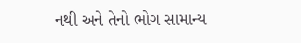નથી અને તેનો ભોગ સામાન્ય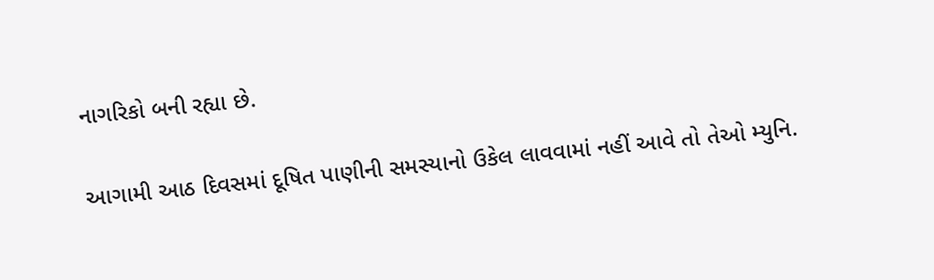નાગરિકો બની રહ્યા છે.

આગામી આઠ દિવસમાં દૂષિત પાણીની સમસ્યાનો ઉકેલ લાવવામાં નહીં આવે તો તેઓ મ્યુનિ.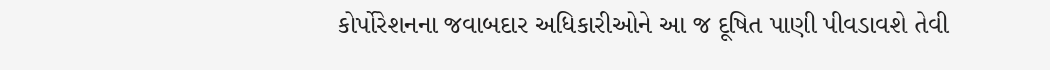કોર્પોરેશનના જવાબદાર અધિકારીઓને આ જ દૂષિત પાણી પીવડાવશે તેવી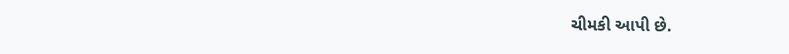ચીમકી આપી છે.